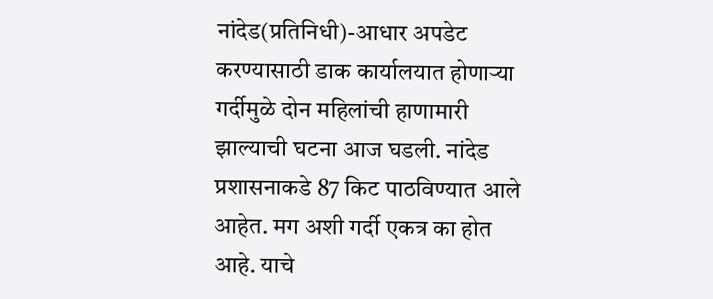नांदेड(प्रतिनिधी)-आधार अपडेट करण्यासाठी डाक कार्यालयात होणाऱ्या गर्दीमुळे दोन महिलांची हाणामारी झाल्याची घटना आज घडली. नांदेड प्रशासनाकडे 87 किट पाठविण्यात आले आहेत. मग अशी गर्दी एकत्र का होत आहे. याचे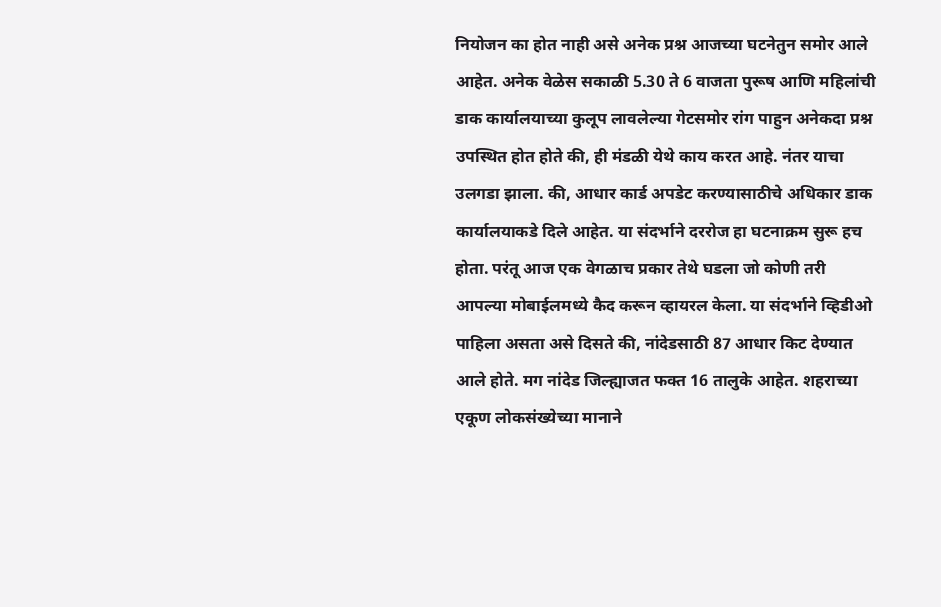नियोजन का होत नाही असे अनेक प्रश्न आजच्या घटनेतुन समोर आले आहेत. अनेक वेळेस सकाळी 5.30 ते 6 वाजता पुरूष आणि महिलांची डाक कार्यालयाच्या कुलूप लावलेल्या गेटसमोर रांग पाहुन अनेकदा प्रश्न उपस्थित होत होते की, ही मंडळी येथे काय करत आहे. नंतर याचा उलगडा झाला. की, आधार कार्ड अपडेट करण्यासाठीचे अधिकार डाक कार्यालयाकडे दिले आहेत. या संदर्भाने दररोज हा घटनाक्रम सुरू हच होता. परंतू आज एक वेगळाच प्रकार तेथे घडला जो कोणी तरी आपल्या मोबाईलमध्ये कैद करून व्हायरल केला. या संदर्भाने व्हिडीओ पाहिला असता असे दिसते की, नांदेडसाठी 87 आधार किट देण्यात आले होते. मग नांदेड जिल्ह्याजत फक्त 16 तालुके आहेत. शहराच्या एकूण लोकसंख्येच्या मानाने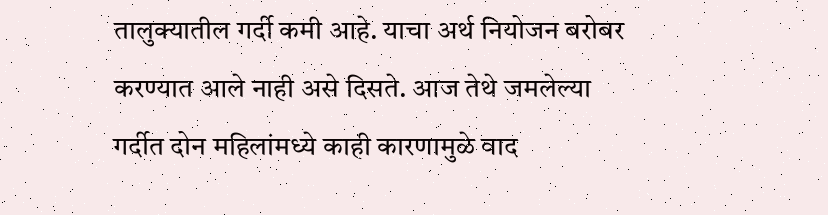तालुक्यातील गर्दी कमी आहे. याचा अर्थ नियोजन बरोबर करण्यात आले नाही असे दिसते. आज तेथे जमलेल्या गर्दीत दोन महिलांमध्ये काही कारणामुळे वाद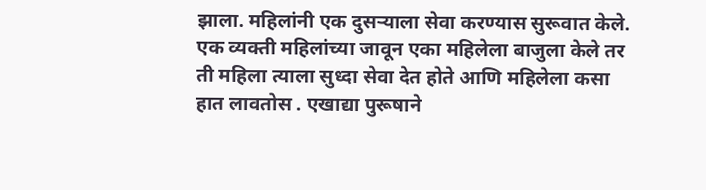झाला. महिलांनी एक दुसऱ्याला सेवा करण्यास सुरूवात केले. एक व्यक्ती महिलांच्या जावून एका महिलेला बाजुला केले तर ती महिला त्याला सुध्दा सेवा देत होते आणि महिलेला कसा हात लावतोस . एखाद्या पुरूषाने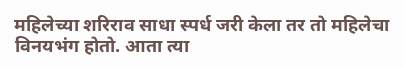महिलेच्या शरिराव साधा स्पर्ध जरी केला तर तो महिलेचा विनयभंग होतो. आता त्या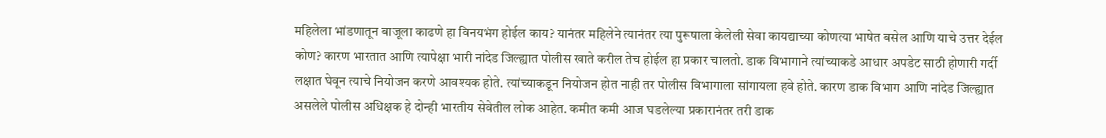महिलेला भांडणातून बाजूला काढणे हा विनयभंग होईल काय? यानंतर महिलेने त्यानंतर त्या पुरूषाला केलेली सेवा कायद्याच्या कोणत्या भाषेत बसेल आणि याचे उत्तर देईल कोण? कारण भारतात आणि त्यापेक्षा भारी नांदेड जिल्ह्यात पोलीस खाते करील तेच होईल हा प्रकार चालतो. डाक विभागाने त्यांच्याकडे आधार अपडेट साठी होणारी गर्दी लक्षात घेवून त्याचे नियोजन करणे आवश्यक होते. त्यांच्याकडून नियोजन होत नाही तर पोलीस विभागाला सांगायला हवे होते. कारण डाक विभाग आणि नांदेड जिल्ह्यात असलेले पोलीस अधिक्षक हे दोन्ही भारतीय सेवेतील लोक आहेत. कमीत कमी आज घडलेल्या प्रकारानंतर तरी डाक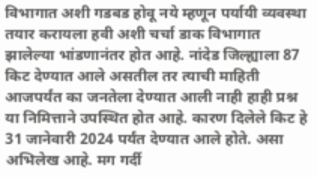विभागात अशी गडबड होवू नये म्हणून पर्यायी व्यवस्था तयार करायला हवी अशी चर्चा डाक विभागात झालेल्या भांडणानंतर होत आहे. नांदेड जिल्ह्याला 87 किट देण्यात आले असतील तर त्याची माहिती आजपर्यंत का जनतेला देण्यात आली नाही हाही प्रश्न या निमित्ताने उपस्थित होत आहे. कारण दिलेले किट हे 31 जानेवारी 2024 पर्यंत देण्यात आले होते. असा अभिलेख आहे. मग गर्दी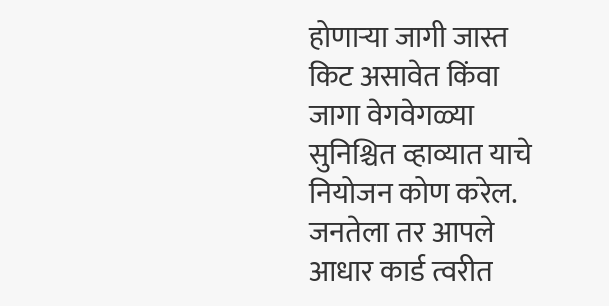होणाऱ्या जागी जास्त किट असावेत किंवा जागा वेगवेगळ्या सुनिश्चित व्हाव्यात याचे नियोजन कोण करेल. जनतेला तर आपले आधार कार्ड त्वरीत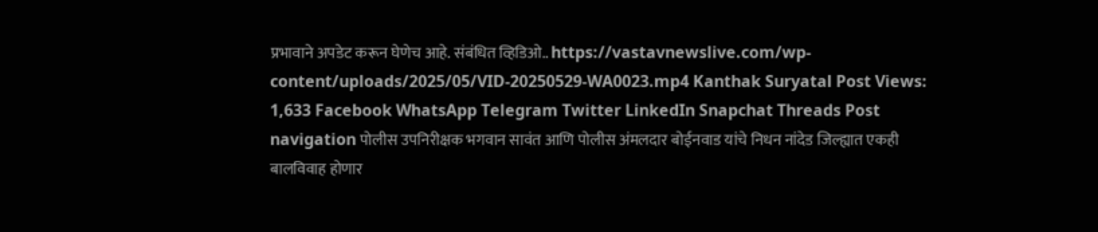प्रभावाने अपडेट करून घेणेच आहे. संबंधित व्हिडिओ.. https://vastavnewslive.com/wp-content/uploads/2025/05/VID-20250529-WA0023.mp4 Kanthak Suryatal Post Views: 1,633 Facebook WhatsApp Telegram Twitter LinkedIn Snapchat Threads Post navigation पोलीस उपनिरीक्षक भगवान सावंत आणि पोलीस अंमलदार बोईनवाड यांचे निधन नांदेड जिल्ह्यात एकही बालविवाह होणार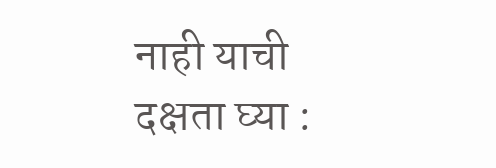नाही याची दक्षता घ्या :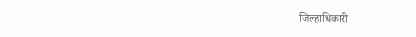जिल्हाधिकारी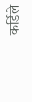कर्डिले